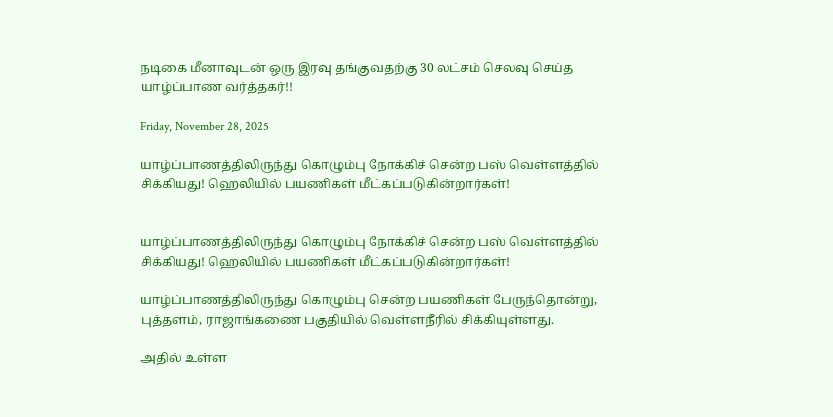நடிகை மீனாவுடன் ஒரு இரவு தங்குவதற்கு 30 லட்சம் செலவு செய்த யாழ்ப்பாண வர்த்தகர்!!

Friday, November 28, 2025

யாழ்ப்பாணத்திலிருந்து கொழும்பு நோக்கிச் சென்ற பஸ் வெள்ளத்தில் சிக்கியது! ஹெலியில் பயணிகள் மீட்கப்படுகின்றார்கள்!


யாழ்ப்பாணத்திலிருந்து கொழும்பு நோக்கிச் சென்ற பஸ் வெள்ளத்தில் சிக்கியது! ஹெலியில் பயணிகள் மீட்கப்படுகின்றார்கள்!

யாழ்ப்பாணத்திலிருந்து கொழும்பு சென்ற பயணிகள் பேருந்தொன்று, புத்தளம், ராஜாங்கணை பகுதியில் வெள்ளநீரில் சிக்கியுள்ளது.

அதில் உள்ள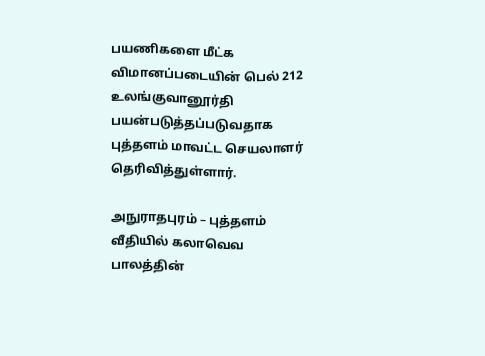பயணிகளை மீட்க விமானப்படையின் பெல் 212 உலங்குவானூர்தி பயன்படுத்தப்படுவதாக புத்தளம் மாவட்ட செயலாளர் தெரிவித்துள்ளார்.

அநுராதபுரம் – புத்தளம் வீதியில் கலாவெவ பாலத்தின்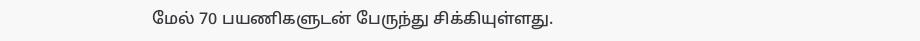மேல் 70 பயணிகளுடன் பேருந்து சிக்கியுள்ளது.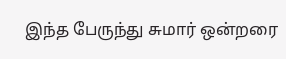இந்த பேருந்து சுமார் ஒன்றரை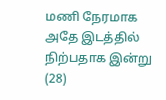மணி நேரமாக அதே இடத்தில் நிற்பதாக இன்று (28)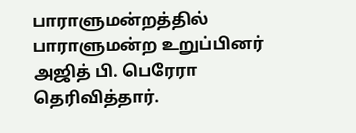பாராளுமன்றத்தில் பாராளுமன்ற உறுப்பினர் அஜித் பி. பெரேரா தெரிவித்தார்.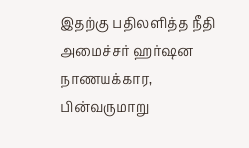இதற்கு பதிலளித்த நீதி அமைச்சர் ஹர்ஷன நாணயக்கார, பின்வருமாறு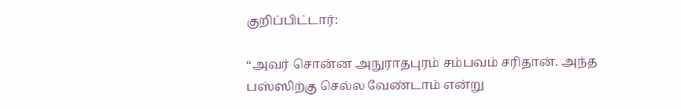குறிப்பிட்டார்:

“அவர் சொன்ன அநுராதபுரம் சம்பவம் சரிதான். அந்த பஸ்ஸிற்கு செல்ல வேண்டாம் என்று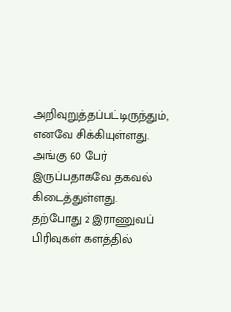அறிவுறுத்தப்பட்டிருந்தும், எனவே சிக்கியுள்ளது. அங்கு 60 பேர் இருப்பதாகவே தகவல் கிடைத்துள்ளது. தற்போது 2 இராணுவப் பிரிவுகள் களத்தில்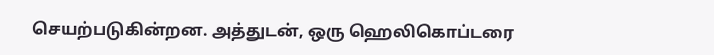செயற்படுகின்றன. அத்துடன், ஒரு ஹெலிகொப்டரை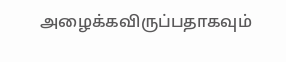அழைக்கவிருப்பதாகவும்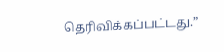தெரிவிக்கப்பட்டது.”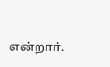என்றார்.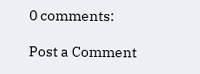0 comments:

Post a Comment